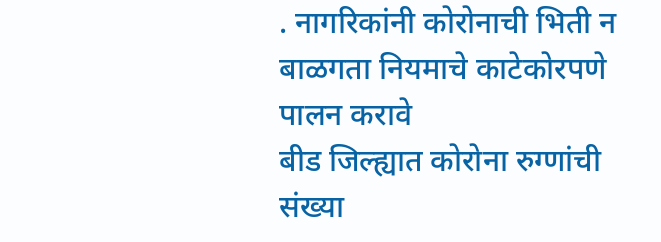. नागरिकांनी कोरोनाची भिती न बाळगता नियमाचे काटेकोरपणे पालन करावे
बीड जिल्ह्यात कोरोना रुग्णांची संख्या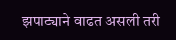झपाट्याने वाढत असली तरी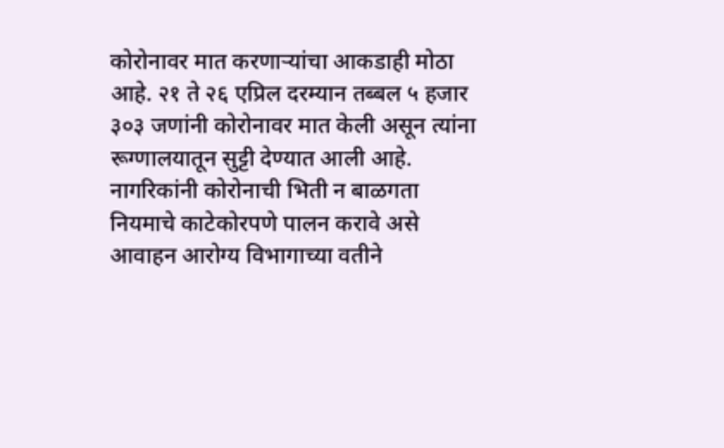कोरोनावर मात करणाऱ्यांचा आकडाही मोठा आहे. २१ ते २६ एप्रिल दरम्यान तब्बल ५ हजार ३०३ जणांनी कोरोनावर मात केली असून त्यांना रूग्णालयातून सुट्टी देण्यात आली आहे. नागरिकांनी कोरोनाची भिती न बाळगता नियमाचे काटेकोरपणे पालन करावे असे आवाहन आरोग्य विभागाच्या वतीने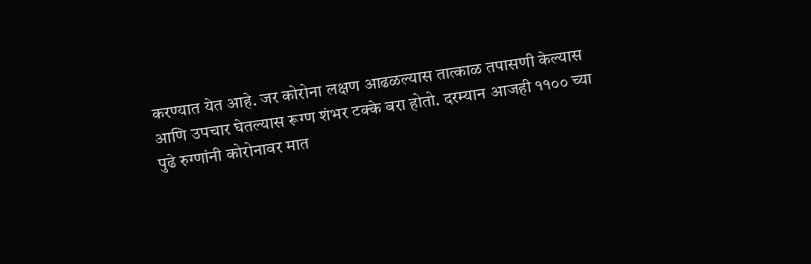करण्यात येत आहे. जर कोरोना लक्षण आढळल्यास तात्काळ तपासणी केल्यास आणि उपचार घेतल्यास रूग्ण शंभर टक्के बरा होतो. दरम्यान आजही ११०० च्या पुढे रुग्णांनी कोरोनावर मात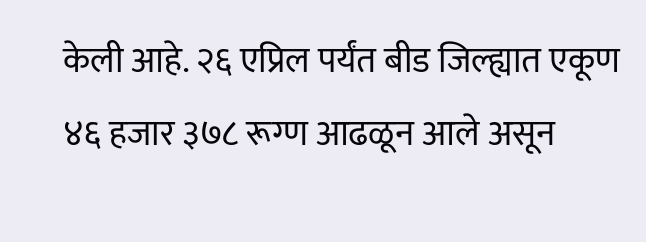केली आहे. २६ एप्रिल पर्यंत बीड जिल्ह्यात एकूण ४६ हजार ३७८ रूग्ण आढळून आले असून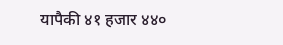यापैकी ४१ हजार ४४०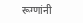रूग्णांनी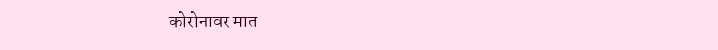कोरोनावर मात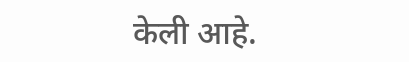केली आहे.